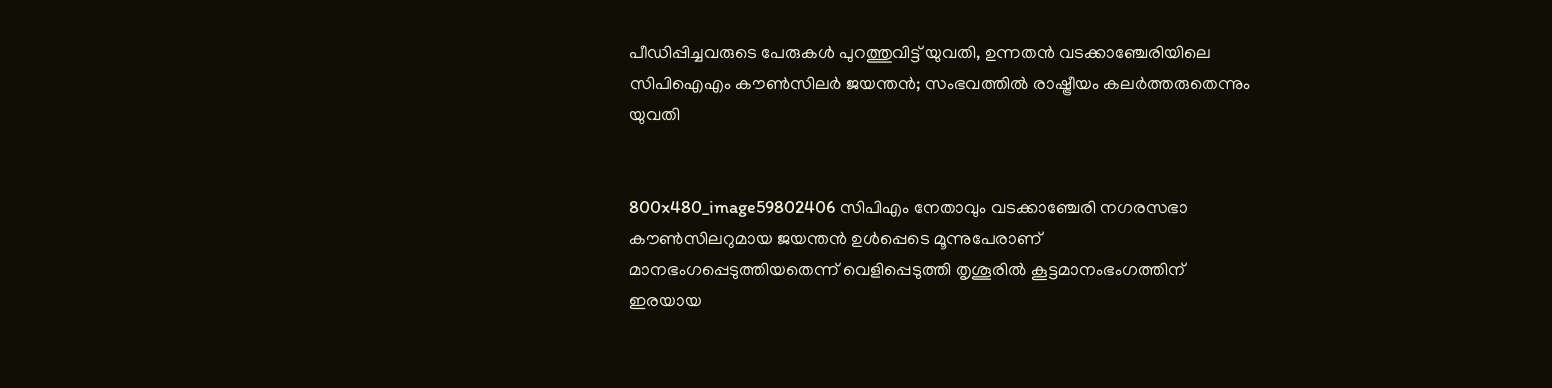പീഡിപ്പിച്ചവരുടെ പേരുകള്‍ പുറത്തുവിട്ട് യുവതി, ഉന്നതന്‍ വടക്കാഞ്ചേരിയിലെ സിപിഐഎം കൗണ്‍സിലര്‍ ജയന്തന്‍; സംഭവത്തില്‍ രാഷ്ട്രീയം കലര്‍ത്തരുതെന്നും യുവതി


800x480_image59802406 സിപിഎം നേതാവും വടക്കാഞ്ചേരി നഗരസഭാ കൗണ്‍സിലറുമായ ജയന്തന്‍ ഉള്‍പ്പെടെ മൂന്നുപേരാണ് മാനഭംഗപ്പെടുത്തിയതെന്ന് വെളിപ്പെടുത്തി തൃശൂരില്‍ കൂട്ടമാനംഭംഗത്തിന് ഇരയായ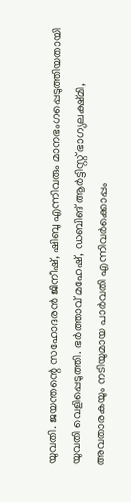യുവതി. ജയന്തന്റെ സഹോദരന്‍ ജിനീഷ്, ഷിബു എന്നിവരും മാനഭംഗപ്പെടുത്തിയതായി യുവതി വെളിപ്പെടുത്തി. ഭര്‍ത്താവ് മഹേഷ്, ഡബിങ് ആര്‍ട്ടിസ്റ്റ് ഭാഗ്യലക്ഷ്മി, അവതാരകയും നടിയുമായ പാര്‍വതി എന്നിവര്‍ക്കൊപ്പം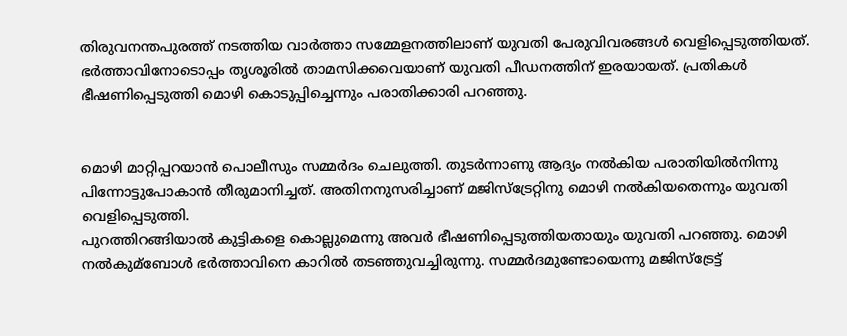തിരുവനന്തപുരത്ത് നടത്തിയ വാര്‍ത്താ സമ്മേളനത്തിലാണ് യുവതി പേരുവിവരങ്ങള്‍ വെളിപ്പെടുത്തിയത്.
ഭര്‍ത്താവിനോടൊപ്പം തൃശൂരില്‍ താമസിക്കവെയാണ് യുവതി പീഡനത്തിന് ഇരയായത്. പ്രതികള്‍ ഭീഷണിപ്പെടുത്തി മൊഴി കൊടുപ്പിച്ചെന്നും പരാതിക്കാരി പറഞ്ഞു.


മൊഴി മാറ്റിപ്പറയാന്‍ പൊലീസും സമ്മര്‍ദം ചെലുത്തി. തുടര്‍ന്നാണു ആദ്യം നല്‍കിയ പരാതിയില്‍നിന്നു പിന്നോട്ടുപോകാന്‍ തീരുമാനിച്ചത്. അതിനനുസരിച്ചാണ് മജിസ്ട്രേറ്റിനു മൊഴി നല്‍കിയതെന്നും യുവതി വെളിപ്പെടുത്തി.
പുറത്തിറങ്ങിയാല്‍ കുട്ടികളെ കൊല്ലുമെന്നു അവര്‍ ഭീഷണിപ്പെടുത്തിയതായും യുവതി പറഞ്ഞു. മൊഴി നല്‍കുമ്ബോള്‍ ഭര്‍ത്താവിനെ കാറില്‍ തടഞ്ഞുവച്ചിരുന്നു. സമ്മര്‍ദമുണ്ടോയെന്നു മജിസ്ട്രേട്ട്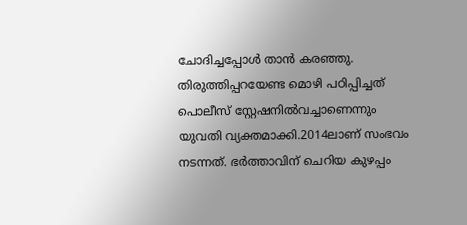ചോദിച്ചപ്പോള്‍ താന്‍ കരഞ്ഞു. തിരുത്തിപ്പറയേണ്ട മൊഴി പഠിപ്പിച്ചത് പൊലീസ് സ്റ്റേഷനില്‍വച്ചാണെന്നും യുവതി വ്യക്തമാക്കി.2014ലാണ് സംഭവം നടന്നത്. ഭര്‍ത്താവിന് ചെറിയ കുഴപ്പം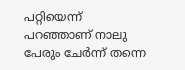പറ്റിയെന്ന് പറഞ്ഞാണ് നാലു പേരും ചേര്‍ന്ന് തന്നെ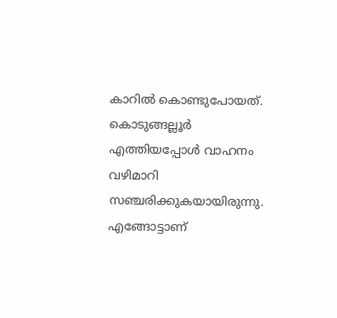കാറില്‍ കൊണ്ടുപോയത്. കൊടുങ്ങല്ലൂര്‍ എത്തിയപ്പോള്‍ വാഹനം വഴിമാറി സഞ്ചരിക്കുകയായിരുന്നു. എങ്ങോട്ടാണ്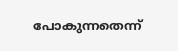പോകുന്നതെന്ന്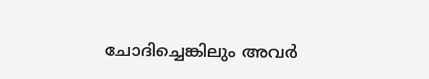ചോദിച്ചെങ്കിലും അവര്‍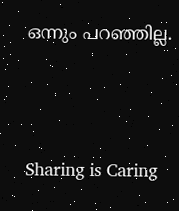ഒന്നും പറഞ്ഞില്ല.




Sharing is Caring